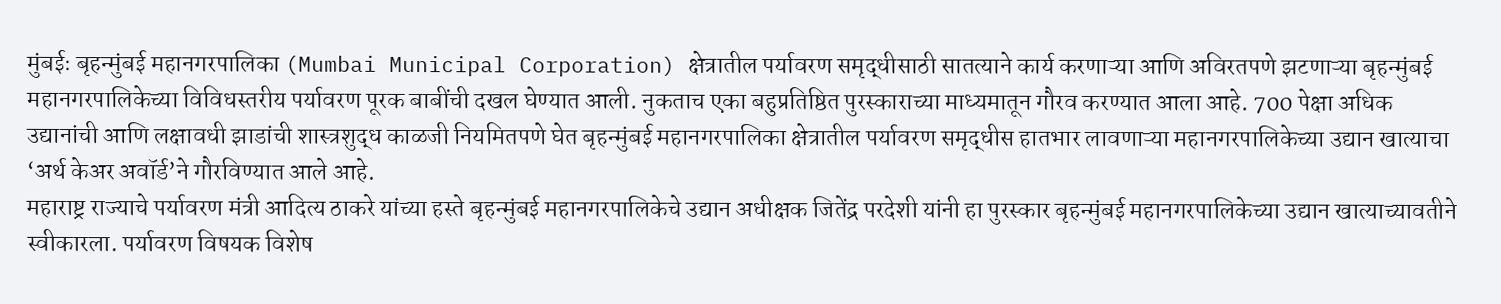मुंबईः बृहन्मुंबई महानगरपालिका (Mumbai Municipal Corporation) क्षेत्रातील पर्यावरण समृद्धीसाठी सातत्याने कार्य करणाऱ्या आणि अविरतपणे झटणाऱ्या बृहन्मुंबई महानगरपालिकेच्या विविधस्तरीय पर्यावरण पूरक बाबींची दखल घेण्यात आली. नुकताच एका बहुप्रतिष्ठित पुरस्काराच्या माध्यमातून गौरव करण्यात आला आहे. 700 पेक्षा अधिक उद्यानांची आणि लक्षावधी झाडांची शास्त्रशुद्ध काळजी नियमितपणे घेत बृहन्मुंबई महानगरपालिका क्षेत्रातील पर्यावरण समृद्धीस हातभार लावणाऱ्या महानगरपालिकेच्या उद्यान खात्याचा ‘अर्थ केअर अवॉर्ड’ने गौरविण्यात आले आहे.
महाराष्ट्र राज्याचे पर्यावरण मंत्री आदित्य ठाकरे यांच्या हस्ते बृहन्मुंबई महानगरपालिकेचे उद्यान अधीक्षक जितेंद्र परदेशी यांनी हा पुरस्कार बृहन्मुंबई महानगरपालिकेच्या उद्यान खात्याच्यावतीने स्वीकारला. पर्यावरण विषयक विशेष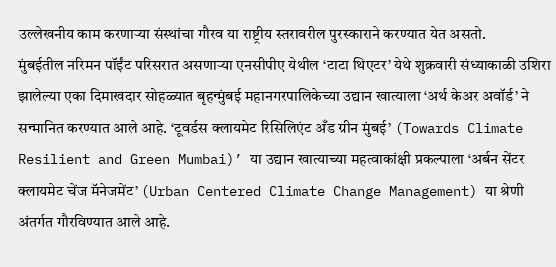उल्लेखनीय काम करणाऱ्या संस्थांचा गौरव या राष्ट्रीय स्तरावरील पुरस्काराने करण्यात येत असतो.
मुंबईतील नरिमन पॉईंट परिसरात असणाऱ्या एनसीपीए येथील ‘टाटा थिएटर’ येथे शुक्रवारी संध्याकाळी उशिरा झालेल्या एका दिमाखदार सोहळ्यात बृहन्मुंबई महानगरपालिकेच्या उद्यान खात्याला ‘अर्थ केअर अवॉर्ड’ ने सन्मानित करण्यात आले आहे. ‘टूवर्डस क्लायमेट रिसिलिएंट अँड ग्रीन मुंबई’ (Towards Climate Resilient and Green Mumbai)’ या उद्यान खात्याच्या महत्वाकांक्षी प्रकल्पाला ‘अर्बन सेंटर क्लायमेट चेंज मॅनेजमेंट’ (Urban Centered Climate Change Management) या श्रेणी अंतर्गत गौरविण्यात आले आहे.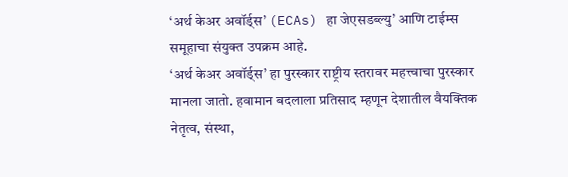‘अर्थ केअर अवॉर्ड्स’ (ECAs) हा जेएसडब्ल्यु’ आणि टाईम्स समूहाचा संयुक्त उपक्रम आहे.
‘अर्थ केअर अवॉर्ड्स’ हा पुरस्कार राष्ट्रीय स्तरावर महत्त्वाचा पुरस्कार मानला जातो. हवामान बदलाला प्रतिसाद म्हणून देशातील वैयक्तिक नेतृत्व, संस्था,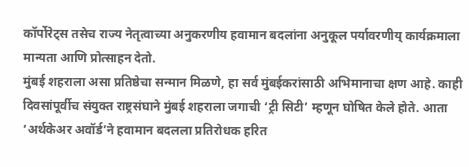कॉर्पोरेट्स तसेच राज्य नेतृत्वाच्या अनुकरणीय हवामान बदलांना अनुकूल पर्यावरणीय् कार्यक्रमाला मान्यता आणि प्रोत्साहन देतो.
मुंबई शहराला असा प्रतिष्ठेचा सन्मान मिळणे, हा सर्व मुंबईकरांसाठी अभिमानाचा क्षण आहे. काही दिवसांपूर्वीच संयुक्त राष्ट्रसंघाने मुंबई शहराला जगाची ‘ट्री सिटी’ म्हणून घोषित केले होते. आता ‘अर्थकेअर अवॉर्ड’ने हवामान बदलला प्रतिरोधक हरित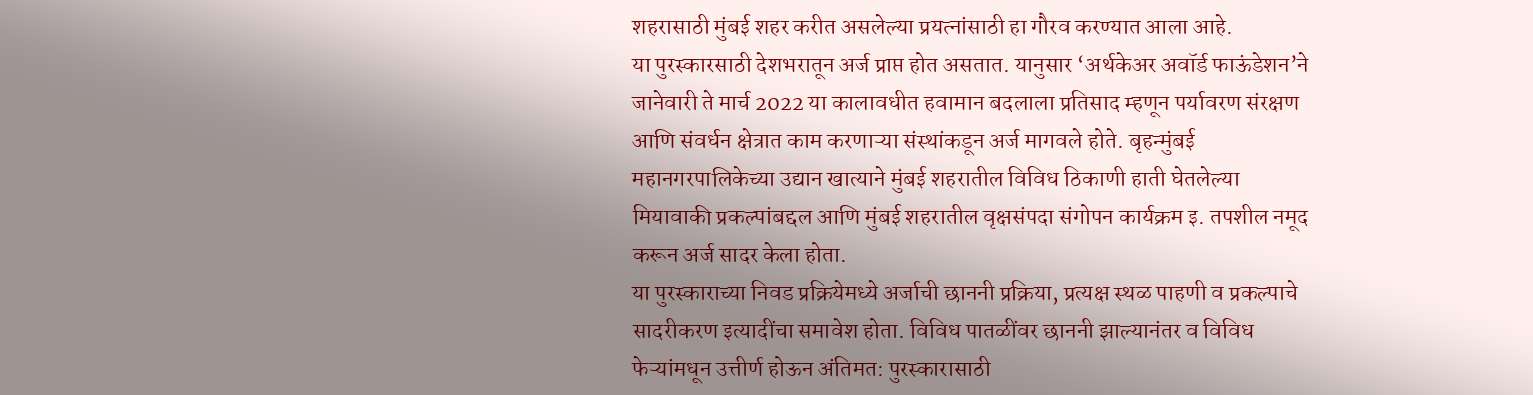शहरासाठी मुंबई शहर करीत असलेल्या प्रयत्नांसाठी हा गौरव करण्यात आला आहे.
या पुरस्कारसाठी देशभरातून अर्ज प्राप्त होत असतात. यानुसार ‘अर्थकेअर अवॉर्ड फाऊंडेशन’ने जानेवारी ते मार्च 2022 या कालावधीत हवामान बदलाला प्रतिसाद म्हणून पर्यावरण संरक्षण आणि संवर्धन क्षेत्रात काम करणाऱ्या संस्थांकडून अर्ज मागवले होते. बृहन्मुंबई महानगरपालिकेच्या उद्यान खात्याने मुंबई शहरातील विविध ठिकाणी हाती घेतलेल्या मियावाकी प्रकल्पांबद्दल आणि मुंबई शहरातील वृक्षसंपदा संगोपन कार्यक्रम इ. तपशील नमूद करून अर्ज सादर केला होता.
या पुरस्काराच्या निवड प्रक्रियेमध्ये अर्जाची छाननी प्रक्रिया, प्रत्यक्ष स्थळ पाहणी व प्रकल्पाचे सादरीकरण इत्यादींचा समावेश होता. विविध पातळींवर छाननी झाल्यानंतर व विविध फेऱ्यांमधून उत्तीर्ण होऊन अंतिमत: पुरस्कारासाठी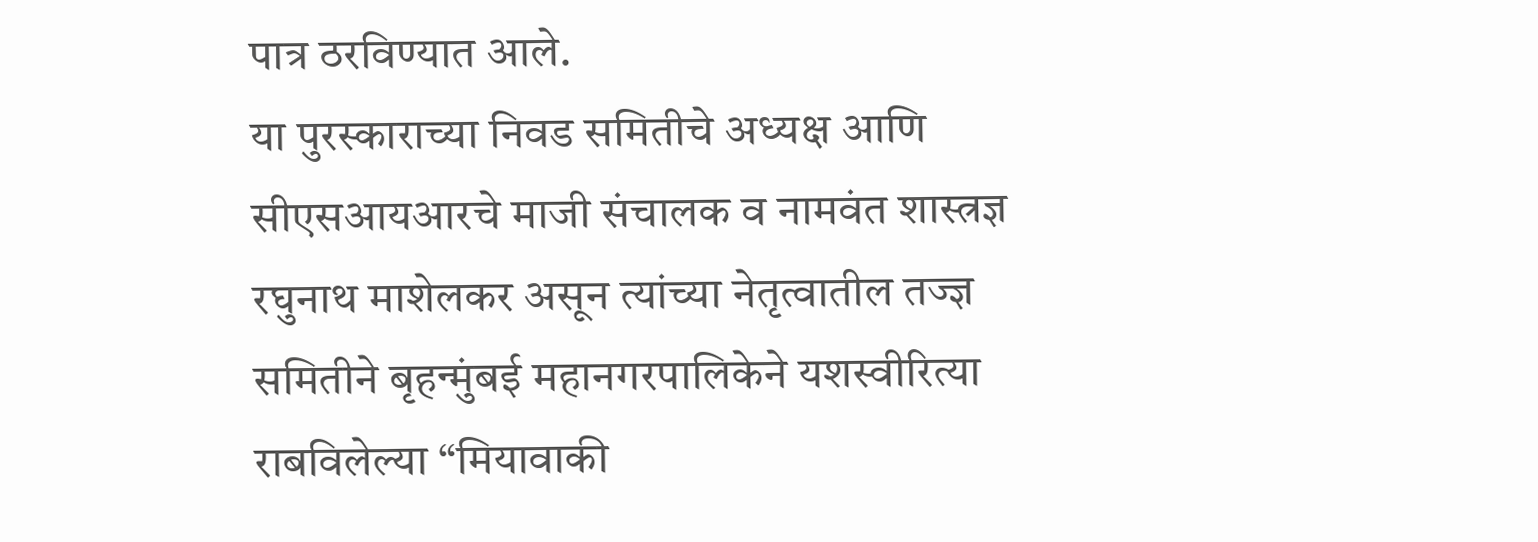पात्र ठरविण्यात आले.
या पुरस्काराच्या निवड समितीचे अध्यक्ष आणि सीएसआयआरचे माजी संचालक व नामवंत शास्त्रज्ञ रघुनाथ माशेलकर असून त्यांच्या नेतृत्वातील तज्ज्ञ समितीने बृहन्मुंबई महानगरपालिकेने यशस्वीरित्या राबविलेल्या “मियावाकी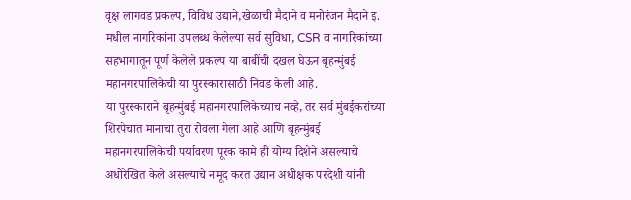वृक्ष लागवड प्रकल्प, विविध उद्याने,खेळाची मैदाने व मनोरंजन मैदाने इ. मधील नागरिकांना उपलब्ध केलेल्या सर्व सुविधा, CSR व नागरिकांच्या सहभागातून पूर्ण केलेले प्रकल्प या बाबींची दखल घेऊन बृहन्मुंबई महानगरपालिकेची या पुरस्कारासाठी निवड केली आहे.
या पुरस्काराने बृहन्मुंबई महानगरपालिकेच्याच नव्हे, तर सर्व मुंबईकरांच्या शिरपेचात मानाचा तुरा रोवला गेला आहे आणि बृहन्मुंबई महानगरपालिकेची पर्यावरण पूरक कामे ही योग्य दिशेने असल्याचे अधोरेखित केले असल्याचे नमूद करत उद्यान अधीक्षक परदेशी यांनी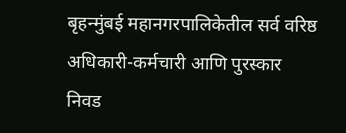बृहन्मुंबई महानगरपालिकेतील सर्व वरिष्ठ अधिकारी-कर्मचारी आणि पुरस्कार निवड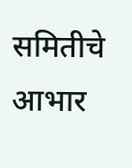समितीचे आभार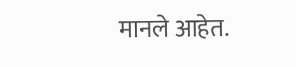मानले आहेत.